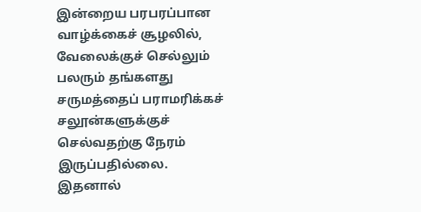இன்றைய பரபரப்பான வாழ்க்கைச் சூழலில், வேலைக்குச் செல்லும் பலரும் தங்களது சருமத்தைப் பராமரிக்கச் சலூன்களுக்குச் செல்வதற்கு நேரம் இருப்பதில்லை.
இதனால்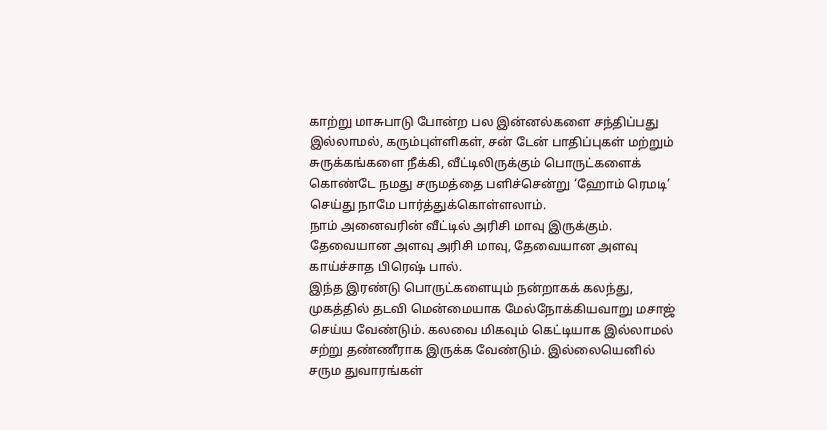காற்று மாசுபாடு போன்ற பல இன்னல்களை சந்திப்பது இல்லாமல், கரும்புள்ளிகள், சன் டேன் பாதிப்புகள் மற்றும் சுருக்கங்களை நீக்கி, வீட்டிலிருக்கும் பொருட்களைக் கொண்டே நமது சருமத்தை பளிச்சென்று ‘ஹோம் ரெமடி’ செய்து நாமே பார்த்துக்கொள்ளலாம்.
நாம் அனைவரின் வீட்டில் அரிசி மாவு இருக்கும். தேவையான அளவு அரிசி மாவு, தேவையான அளவு காய்ச்சாத பிரெஷ் பால்.
இந்த இரண்டு பொருட்களையும் நன்றாகக் கலந்து, முகத்தில் தடவி மென்மையாக மேல்நோக்கியவாறு மசாஜ் செய்ய வேண்டும். கலவை மிகவும் கெட்டியாக இல்லாமல் சற்று தண்ணீராக இருக்க வேண்டும். இல்லையெனில் சரும துவாரங்கள்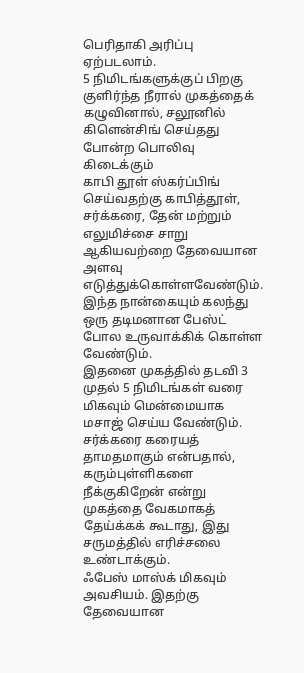பெரிதாகி அரிப்பு ஏற்படலாம்.
5 நிமிடங்களுக்குப் பிறகு குளிர்ந்த நீரால் முகத்தைக் கழுவினால், சலூனில் கிளென்சிங் செய்தது போன்ற பொலிவு கிடைக்கும்
காபி தூள் ஸ்கர்ப்பிங் செய்வதற்கு காபித்தூள், சர்க்கரை, தேன் மற்றும் எலுமிச்சை சாறு ஆகியவற்றை தேவையான அளவு எடுத்துக்கொள்ளவேண்டும். இந்த நான்கையும் கலந்து ஒரு தடிமனான பேஸ்ட் போல உருவாக்கிக் கொள்ள வேண்டும்.
இதனை முகத்தில் தடவி 3 முதல் 5 நிமிடங்கள் வரை மிகவும் மென்மையாக மசாஜ் செய்ய வேண்டும். சர்க்கரை கரையத் தாமதமாகும் என்பதால், கரும்புள்ளிகளை நீக்குகிறேன் என்று முகத்தை வேகமாகத் தேய்க்கக் கூடாது, இது சருமத்தில் எரிச்சலை உண்டாக்கும்.
ஃபேஸ் மாஸ்க் மிகவும் அவசியம். இதற்கு தேவையான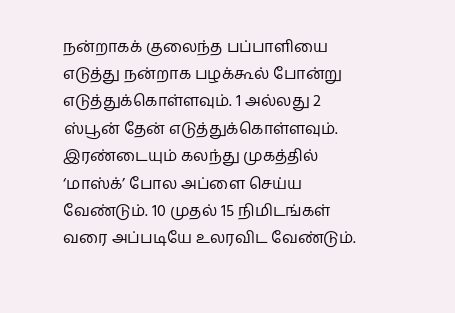நன்றாகக் குலைந்த பப்பாளியை எடுத்து நன்றாக பழக்கூல் போன்று எடுத்துக்கொள்ளவும். 1 அல்லது 2 ஸ்பூன் தேன் எடுத்துக்கொள்ளவும்.
இரண்டையும் கலந்து முகத்தில் ‘மாஸ்க்’ போல அப்ளை செய்ய வேண்டும். 10 முதல் 15 நிமிடங்கள் வரை அப்படியே உலரவிட வேண்டும்.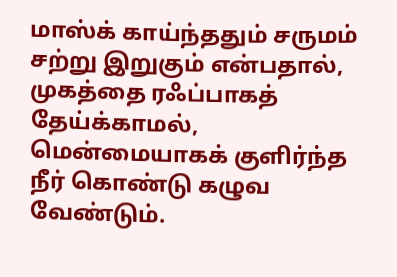மாஸ்க் காய்ந்ததும் சருமம் சற்று இறுகும் என்பதால், முகத்தை ரஃப்பாகத் தேய்க்காமல், மென்மையாகக் குளிர்ந்த நீர் கொண்டு கழுவ வேண்டும்.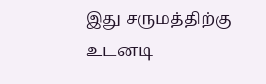இது சருமத்திற்கு உடனடி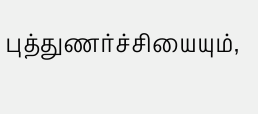புத்துணர்ச்சியையும்,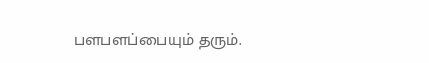பளபளப்பையும் தரும்.